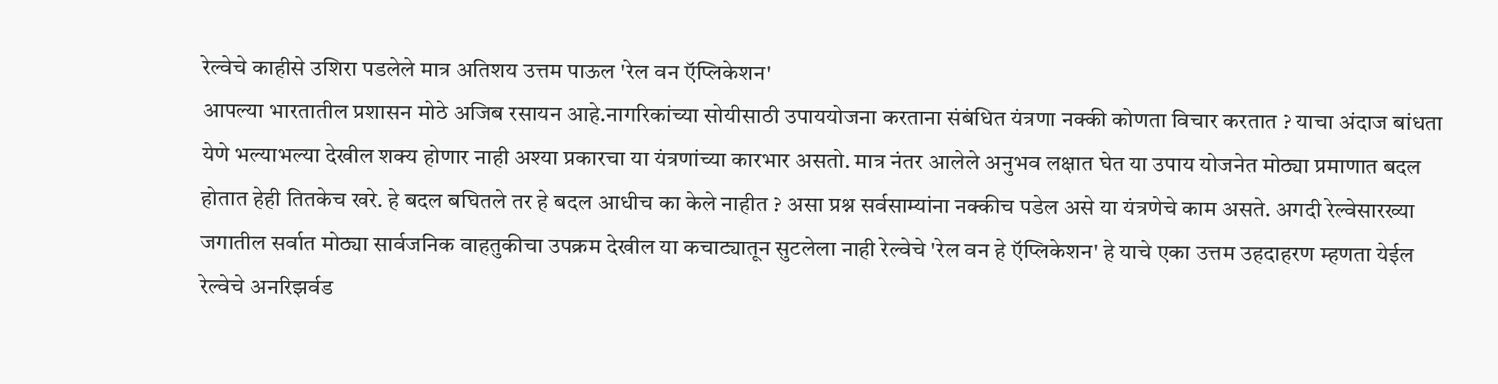रेल्वेचे काहीसे उशिरा पडलेले मात्र अतिशय उत्तम पाऊल 'रेल वन ऍप्लिकेशन'
आपल्या भारतातील प्रशासन मोठे अजिब रसायन आहे.नागरिकांच्या सोयीसाठी उपाययोजना करताना संबंधित यंत्रणा नक्की कोणता विचार करतात ? याचा अंदाज बांधता येणे भल्याभल्या देखील शक्य होणार नाही अश्या प्रकारचा या यंत्रणांच्या कारभार असतो. मात्र नंतर आलेले अनुभव लक्षात घेत या उपाय योजनेत मोठ्या प्रमाणात बदल होतात हेही तितकेच खरे. हे बदल बघितले तर हे बदल आधीच का केले नाहीत ? असा प्रश्न सर्वसाम्यांना नक्कीच पडेल असे या यंत्रणेचे काम असते. अगदी रेल्वेसारख्या जगातील सर्वात मोठ्या सार्वजनिक वाहतुकीचा उपक्रम देखील या कचाट्यातून सुटलेला नाही रेल्वेचे 'रेल वन हे ऍप्लिकेशन' हे याचे एका उत्तम उहदाहरण म्हणता येईल रेल्वेचे अनरिझर्वड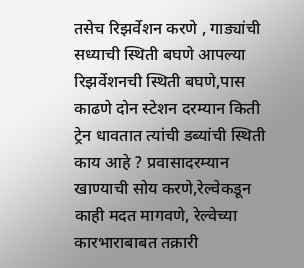तसेच रिझर्वेशन करणे , गाड्यांची सध्याची स्थिती बघणे आपल्या रिझर्वेशनची स्थिती बघणे,पास काढणे दोन स्टेशन दरम्यान किती ट्रेन धावतात त्यांची डब्यांची स्थिती काय आहे ? प्रवासादरम्यान खाण्याची सोय करणे,रेल्वेकडून काही मदत मागवणे, रेल्वेच्या कारभाराबाबत तक्रारी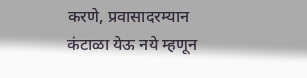करणे, प्रवासादरम्यान कंटाळा येऊ नये म्हणून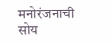मनोरंजनाची सोय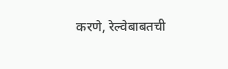करणे, रेल्वेबाबतची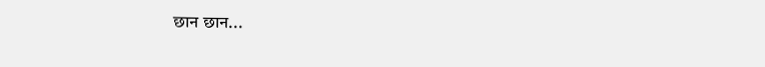छान छान...